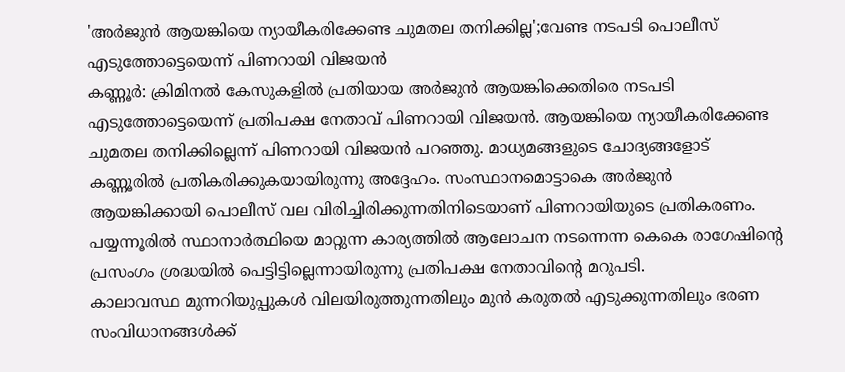'അർജുൻ ആയങ്കിയെ ന്യായീകരിക്കേണ്ട ചുമതല തനിക്കില്ല';വേണ്ട നടപടി പൊലീസ് എടുത്തോട്ടെയെന്ന് പിണറായി വിജയൻ
കണ്ണൂർ: ക്രിമിനൽ കേസുകളിൽ പ്രതിയായ അർജുൻ ആയങ്കിക്കെതിരെ നടപടി എടുത്തോട്ടെയെന്ന് പ്രതിപക്ഷ നേതാവ് പിണറായി വിജയൻ. ആയങ്കിയെ ന്യായീകരിക്കേണ്ട ചുമതല തനിക്കില്ലെന്ന് പിണറായി വിജയൻ പറഞ്ഞു. മാധ്യമങ്ങളുടെ ചോദ്യങ്ങളോട് കണ്ണൂരിൽ പ്രതികരിക്കുകയായിരുന്നു അദ്ദേഹം. സംസ്ഥാനമൊട്ടാകെ അർജുൻ ആയങ്കിക്കായി പൊലീസ് വല വിരിച്ചിരിക്കുന്നതിനിടെയാണ് പിണറായിയുടെ പ്രതികരണം. പയ്യന്നൂരിൽ സ്ഥാനാർത്ഥിയെ മാറ്റുന്ന കാര്യത്തിൽ ആലോചന നടന്നെന്ന കെകെ രാഗേഷിൻ്റെ പ്രസംഗം ശ്രദ്ധയിൽ പെട്ടിട്ടില്ലെന്നായിരുന്നു പ്രതിപക്ഷ നേതാവിൻ്റെ മറുപടി.
കാലാവസ്ഥ മുന്നറിയുപ്പുകൾ വിലയിരുത്തുന്നതിലും മുൻ കരുതൽ എടുക്കുന്നതിലും ഭരണ സംവിധാനങ്ങൾക്ക്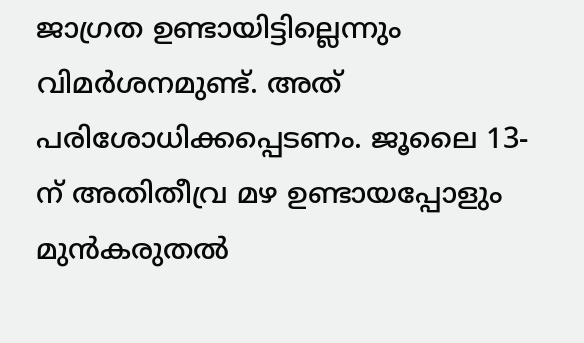ജാഗ്രത ഉണ്ടായിട്ടില്ലെന്നും വിമർശനമുണ്ട്. അത് പരിശോധിക്കപ്പെടണം. ജൂലൈ 13-ന് അതിതീവ്ര മഴ ഉണ്ടായപ്പോളും മുൻകരുതൽ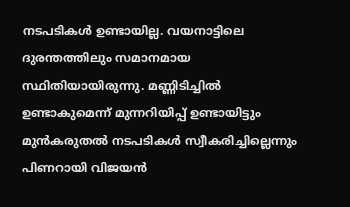നടപടികൾ ഉണ്ടായില്ല. വയനാട്ടിലെ ദുരന്തത്തിലും സമാനമായ സ്ഥിതിയായിരുന്നു. മണ്ണിടിച്ചിൽ ഉണ്ടാകുമെന്ന് മുന്നറിയിപ്പ് ഉണ്ടായിട്ടും മുൻകരുതൽ നടപടികൾ സ്വീകരിച്ചില്ലെന്നും പിണറായി വിജയൻ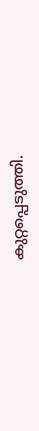കുറ്റപ്പെടുത്തി.